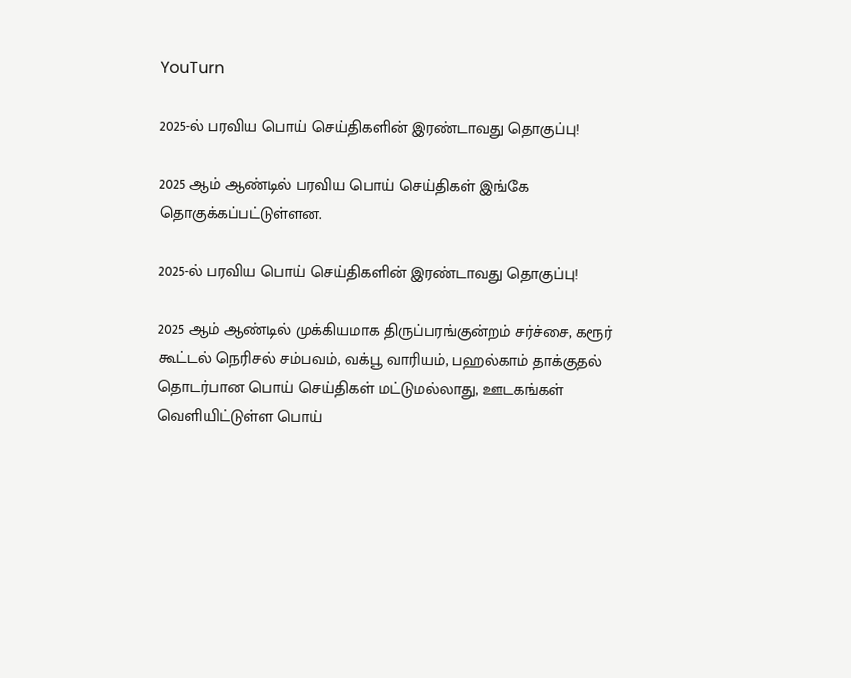YouTurn

2025-ல் பரவிய பொய் செய்திகளின் இரண்டாவது தொகுப்பு!

2025 ஆம் ஆண்டில் பரவிய பொய் செய்திகள் இங்கே தொகுக்கப்பட்டுள்ளன.

2025-ல் பரவிய பொய் செய்திகளின் இரண்டாவது தொகுப்பு!

2025 ஆம் ஆண்டில் முக்கியமாக திருப்பரங்குன்றம் சர்ச்சை, கரூர் கூட்டல் நெரிசல் சம்பவம், வக்பூ வாரியம், பஹல்காம் தாக்குதல் தொடர்பான பொய் செய்திகள் மட்டுமல்லாது, ஊடகங்கள் வெளியிட்டுள்ள பொய்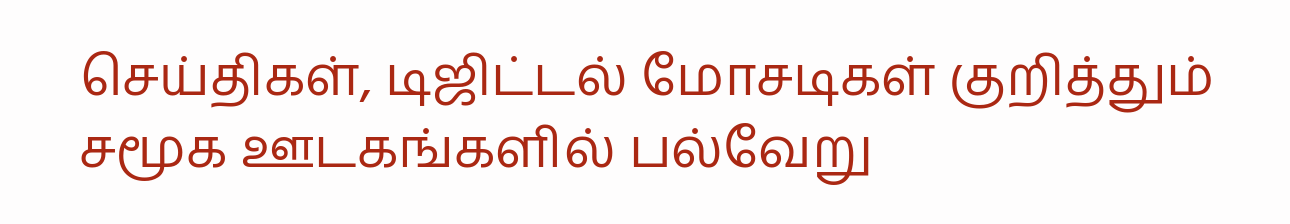செய்திகள், டிஜிட்டல் மோசடிகள் குறித்தும் சமூக ஊடகங்களில் பல்வேறு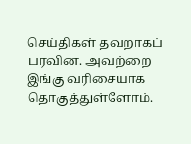செய்திகள் தவறாகப் பரவின. அவற்றை இங்கு வரிசையாக தொகுத்துள்ளோம்.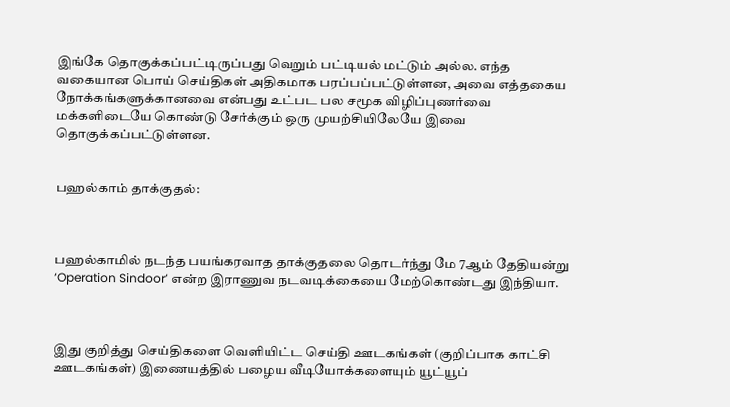இங்கே தொகுக்கப்பட்டிருப்பது வெறும் பட்டியல் மட்டும் அல்ல. எந்த வகையான பொய் செய்திகள் அதிகமாக பரப்பப்பட்டுள்ளன, அவை எத்தகைய நோக்கங்களுக்கானவை என்பது உட்பட பல சமூக விழிப்புணர்வை மக்களிடையே கொண்டு சேர்க்கும் ஒரு முயற்சியிலேயே இவை தொகுக்கப்பட்டுள்ளன.


பஹல்காம் தாக்குதல்:



பஹல்காமில் நடந்த பயங்கரவாத தாக்குதலை தொடர்ந்து மே 7ஆம் தேதியன்று ‘Operation Sindoor’ என்ற இராணுவ நடவடிக்கையை மேற்கொண்டது இந்தியா.



இது குறித்து செய்திகளை வெளியிட்ட செய்தி ஊடகங்கள் (குறிப்பாக காட்சி ஊடகங்கள்) இணையத்தில் பழைய வீடியோக்களையும் யூட்யூப்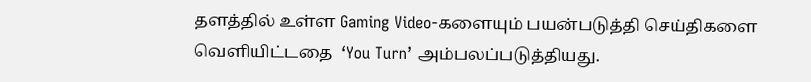தளத்தில் உள்ள Gaming Video-களையும் பயன்படுத்தி செய்திகளை வெளியிட்டதை  ‘You Turn’ அம்பலப்படுத்தியது.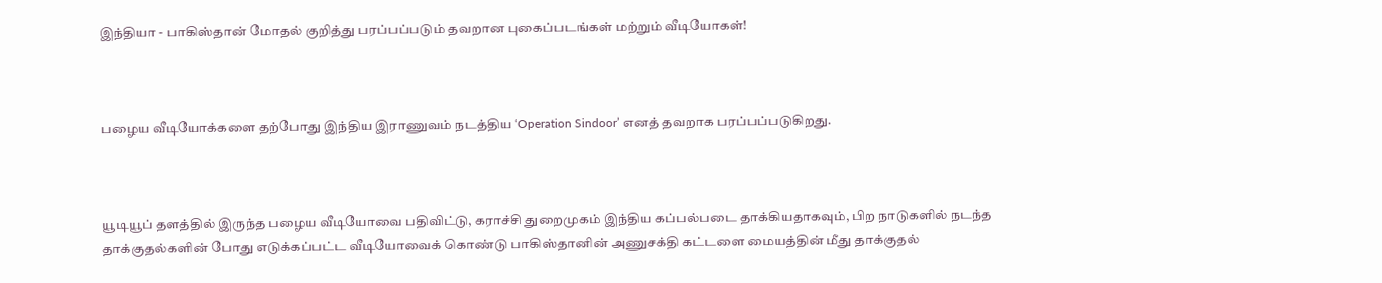இந்தியா - பாகிஸ்தான் மோதல் குறித்து பரப்பப்படும் தவறான புகைப்படங்கள் மற்றும் வீடியோகள்!



பழைய வீடியோக்களை தற்போது இந்திய இராணுவம் நடத்திய ‘Operation Sindoor’ எனத் தவறாக பரப்பப்படுகிறது.



யூடியூப் தளத்தில் இருந்த பழைய வீடியோவை பதிவிட்டு, கராச்சி துறைமுகம் இந்திய கப்பல்படை தாக்கியதாகவும், பிற நாடுகளில் நடந்த தாக்குதல்களின் போது எடுக்கப்பட்ட வீடியோவைக் கொண்டு பாகிஸ்தானின் அணுசக்தி கட்டளை மையத்தின் மீது தாக்குதல்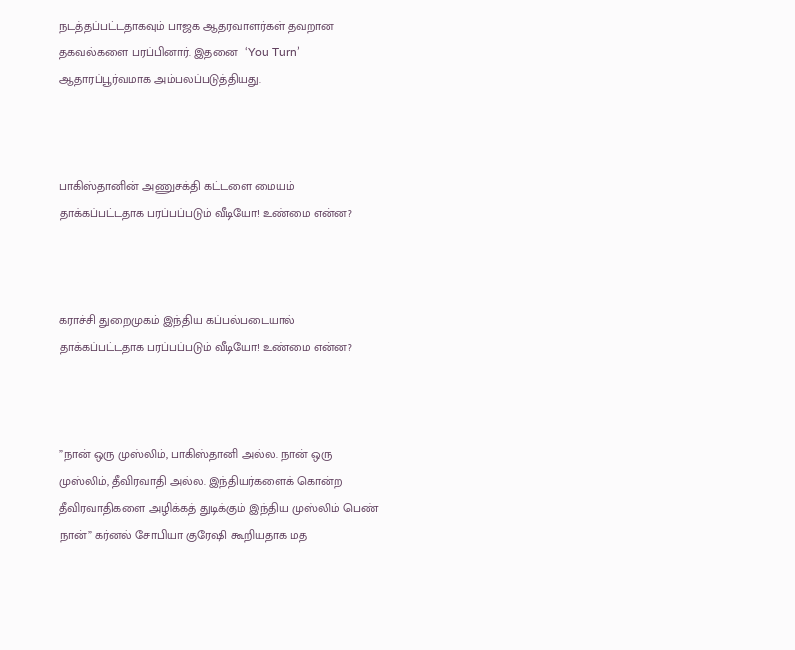நடத்தப்பட்டதாகவும் பாஜக ஆதரவாளர்கள் தவறான தகவல்களை பரப்பினார். இதனை  ‘You Turn’ ஆதாரப்பூர்வமாக அம்பலப்படுத்தியது.



பாகிஸ்தானின் அணுசக்தி கட்டளை மையம் தாக்கப்பட்டதாக பரப்பப்படும் வீடியோ! உண்மை என்ன?



கராச்சி துறைமுகம் இந்திய கப்பல்படையால் தாக்கப்பட்டதாக பரப்பப்படும் வீடியோ! உண்மை என்ன?



”நான் ஒரு முஸ்லிம், பாகிஸ்தானி அல்ல. நான் ஒரு முஸ்லிம், தீவிரவாதி அல்ல. இந்தியர்களைக் கொன்ற தீவிரவாதிகளை அழிக்கத் துடிக்கும் இந்திய முஸ்லிம் பெண் நான்” கர்னல் சோபியா குரேஷி கூறியதாக மத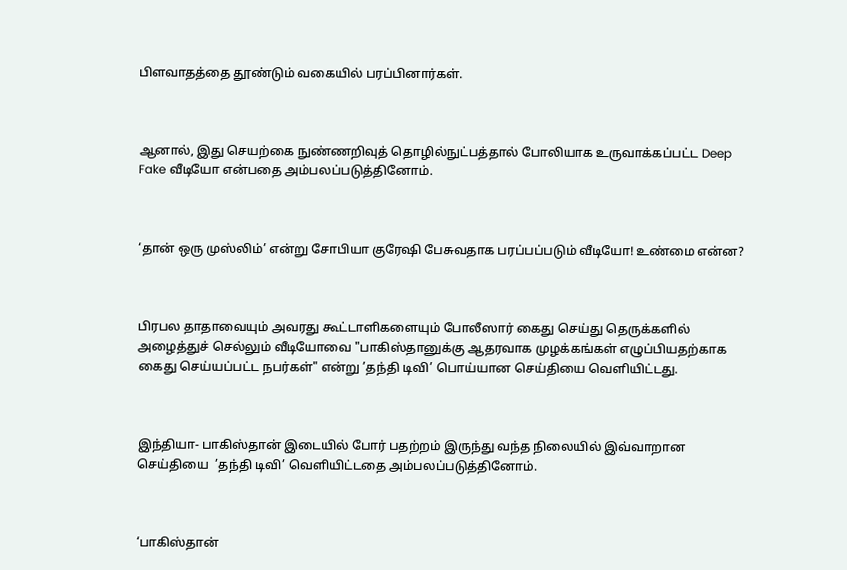பிளவாதத்தை தூண்டும் வகையில் பரப்பினார்கள்.



ஆனால், இது செயற்கை நுண்ணறிவுத் தொழில்நுட்பத்தால் போலியாக உருவாக்கப்பட்ட Deep Fake வீடியோ என்பதை அம்பலப்படுத்தினோம்.



‘தான் ஒரு முஸ்லிம்’ என்று சோபியா குரேஷி பேசுவதாக பரப்பப்படும் வீடியோ! உண்மை என்ன?



பிரபல தாதாவையும் அவரது கூட்டாளிகளையும் போலீஸார் கைது செய்து தெருக்களில் அழைத்துச் செல்லும் வீடியோவை "பாகிஸ்தானுக்கு ஆதரவாக முழக்கங்கள் எழுப்பியதற்காக கைது செய்யப்பட்ட நபர்கள்" என்று ’தந்தி டிவி’ பொய்யான செய்தியை வெளியிட்டது.



இந்தியா- பாகிஸ்தான் இடையில் போர் பதற்றம் இருந்து வந்த நிலையில் இவ்வாறான செய்தியை  ’தந்தி டிவி’ வெளியிட்டதை அம்பலப்படுத்தினோம்.



‘பாகிஸ்தான்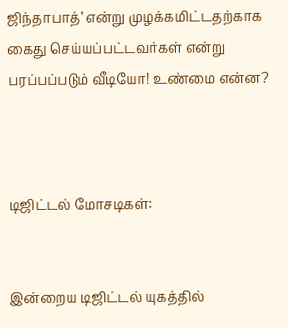ஜிந்தாபாத்’ என்று முழக்கமிட்டதற்காக கைது செய்யப்பட்டவர்கள் என்று பரப்பப்படும் வீடியோ! உண்மை என்ன?



டிஜிட்டல் மோசடிகள்:


இன்றைய டிஜிட்டல் யுகத்தில்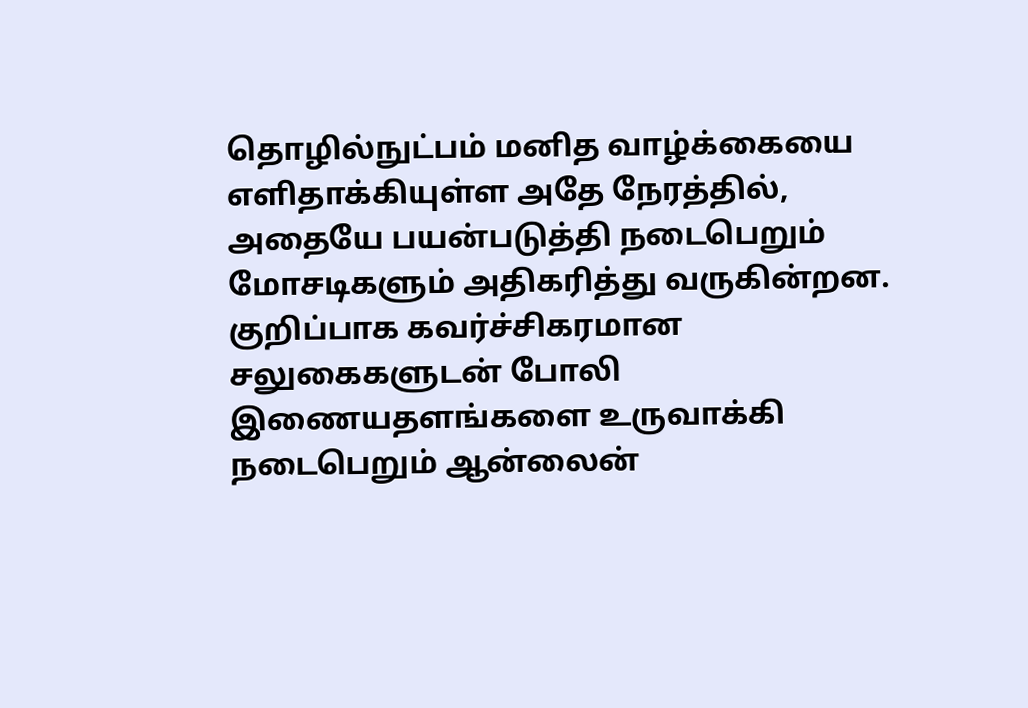தொழில்நுட்பம் மனித வாழ்க்கையை எளிதாக்கியுள்ள அதே நேரத்தில், அதையே பயன்படுத்தி நடைபெறும் மோசடிகளும் அதிகரித்து வருகின்றன. குறிப்பாக கவர்ச்சிகரமான சலுகைகளுடன் போலி இணையதளங்களை உருவாக்கி நடைபெறும் ஆன்லைன்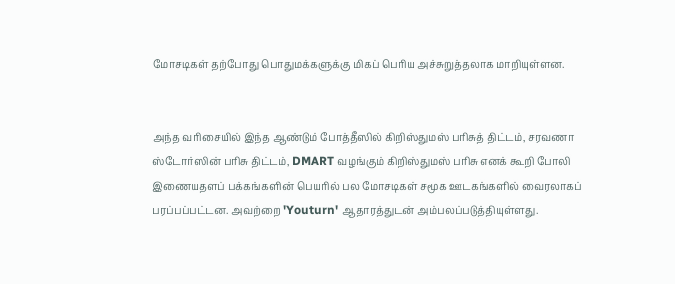மோசடிகள் தற்போது பொதுமக்களுக்கு மிகப் பெரிய அச்சுறுத்தலாக மாறியுள்ளன.


அந்த வரிசையில் இந்த ஆண்டும் போத்தீஸில் கிறிஸ்துமஸ் பரிசுத் திட்டம், சரவணா ஸ்டோர்ஸின் பரிசு திட்டம், DMART வழங்கும் கிறிஸ்துமஸ் பரிசு எனக் கூறி போலி இணையதளப் பக்கங்களின் பெயரில் பல மோசடிகள் சமூக ஊடகங்களில் வைரலாகப் பரப்பப்பட்டன. அவற்றை 'Youturn' ஆதாரத்துடன் அம்பலப்படுத்தியுள்ளது.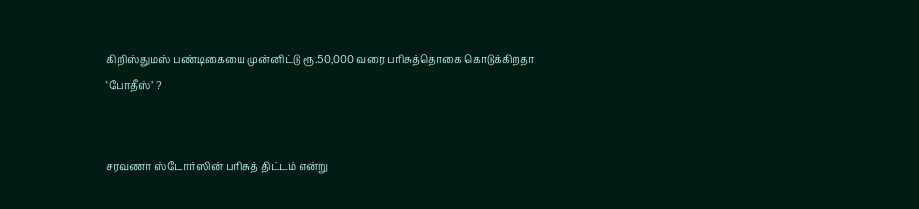கிறிஸ்துமஸ் பண்டிகையை முன்னிட்டு ரூ.50,000 வரை பரிசுத்தொகை கொடுக்கிறதா ‘போதீஸ்’ ?


சரவணா ஸ்டோர்ஸின் பரிசுத் திட்டம் என்று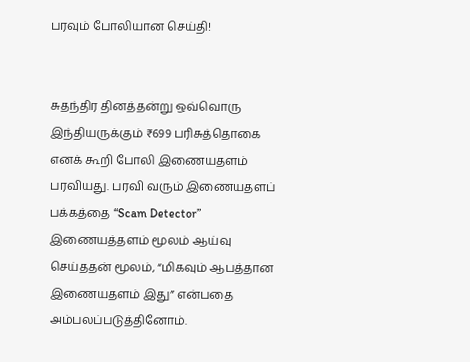பரவும் போலியான செய்தி!


சுதந்திர தினத்தன்று ஒவ்வொரு இந்தியருக்கும் ₹699 பரிசுத்தொகை எனக் கூறி போலி இணையதளம் பரவியது. பரவி வரும் இணையதளப் பக்கத்தை “Scam Detector” இணையத்தளம் மூலம் ஆய்வு செய்ததன் மூலம், “மிகவும் ஆபத்தான இணையதளம் இது” என்பதை அம்பலப்படுத்தினோம்.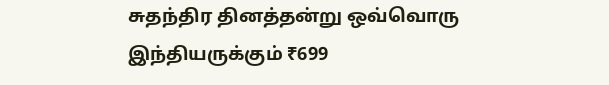சுதந்திர தினத்தன்று ஒவ்வொரு இந்தியருக்கும் ₹699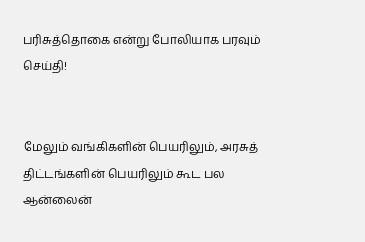பரிசுத்தொகை என்று போலியாக பரவும் செய்தி!


மேலும் வங்கிகளின் பெயரிலும், அரசுத் திட்டங்களின் பெயரிலும் கூட பல ஆன்லைன்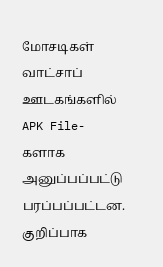மோசடிகள் வாட்சாப் ஊடகங்களில் APK File-களாக அனுப்பப்பட்டு பரப்பப்பட்டன. குறிப்பாக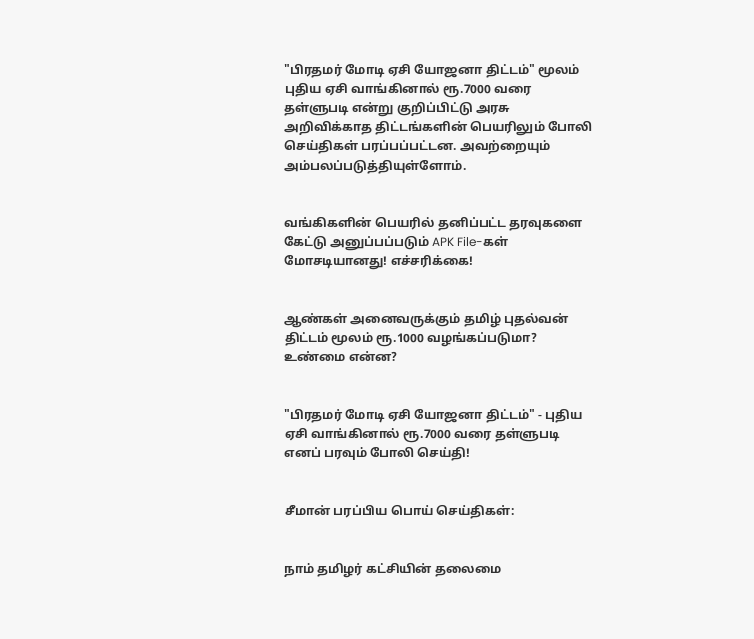"பிரதமர் மோடி ஏசி யோஜனா திட்டம்" மூலம் புதிய ஏசி வாங்கினால் ரூ.7000 வரை தள்ளுபடி என்று குறிப்பிட்டு அரசு அறிவிக்காத திட்டங்களின் பெயரிலும் போலி செய்திகள் பரப்பப்பட்டன. அவற்றையும் அம்பலப்படுத்தியுள்ளோம்.


வங்கிகளின் பெயரில் தனிப்பட்ட தரவுகளை கேட்டு அனுப்பப்படும் APK File-கள் மோசடியானது! எச்சரிக்கை!


ஆண்கள் அனைவருக்கும் தமிழ் புதல்வன் திட்டம் மூலம் ரூ.1000 வழங்கப்படுமா? உண்மை என்ன?


"பிரதமர் மோடி ஏசி யோஜனா திட்டம்" - புதிய ஏசி வாங்கினால் ரூ.7000 வரை தள்ளுபடி எனப் பரவும் போலி செய்தி!


சீமான் பரப்பிய பொய் செய்திகள்:


நாம் தமிழர் கட்சியின் தலைமை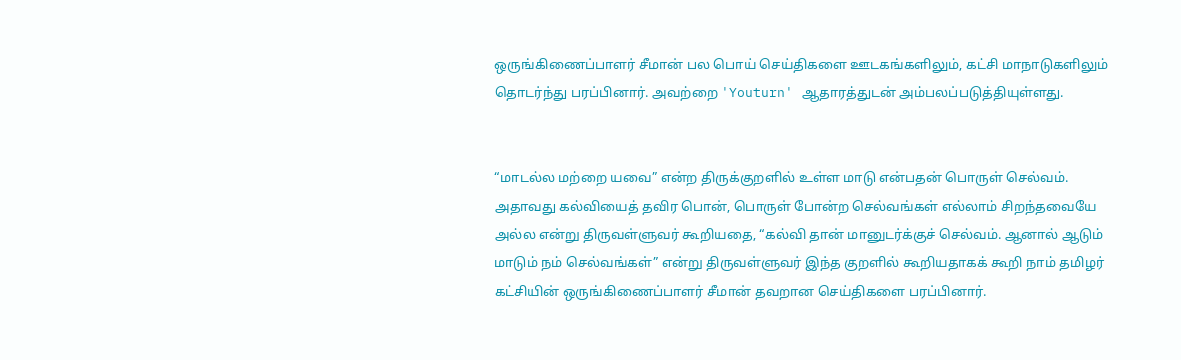ஒருங்கிணைப்பாளர் சீமான் பல பொய் செய்திகளை ஊடகங்களிலும், கட்சி மாநாடுகளிலும் தொடர்ந்து பரப்பினார். அவற்றை 'Youturn' ஆதாரத்துடன் அம்பலப்படுத்தியுள்ளது.


“மாடல்ல மற்றை யவை” என்ற திருக்குறளில் உள்ள மாடு என்பதன் பொருள் செல்வம். அதாவது கல்வியைத் தவிர பொன், பொருள் போன்ற செல்வங்கள் எல்லாம் சிறந்தவையே அல்ல என்று திருவள்ளுவர் கூறியதை, “கல்வி தான் மானுடர்க்குச் செல்வம். ஆனால் ஆடும் மாடும் நம் செல்வங்கள்” என்று திருவள்ளுவர் இந்த குறளில் கூறியதாகக் கூறி நாம் தமிழர் கட்சியின் ஒருங்கிணைப்பாளர் சீமான் தவறான செய்திகளை பரப்பினார்.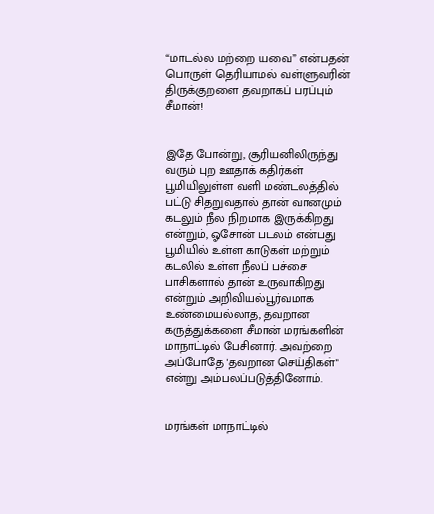“மாடல்ல மற்றை யவை” என்பதன் பொருள் தெரியாமல் வள்ளுவரின் திருக்குறளை தவறாகப் பரப்பும் சீமான்!


இதே போன்று, சூரியனிலிருந்து வரும் புற ஊதாக் கதிர்கள் பூமியிலுள்ள வளி மண்டலத்தில் பட்டு சிதறுவதால் தான் வானமும் கடலும் நீல நிறமாக இருக்கிறது என்றும், ஓசோன் படலம் என்பது பூமியில் உள்ள காடுகள் மற்றும் கடலில் உள்ள நீலப் பச்சை பாசிகளால் தான் உருவாகிறது என்றும் அறிவியல்பூர்வமாக உண்மையல்லாத, தவறான கருத்துக்களை சீமான் மரங்களின் மாநாட்டில் பேசினார். அவற்றை அப்போதே 'தவறான செய்திகள்" என்று அம்பலப்படுத்தினோம்.


மரங்கள் மாநாட்டில்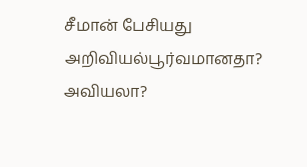சீமான் பேசியது அறிவியல்பூர்வமானதா? அவியலா?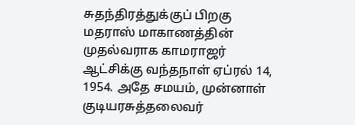சுதந்திரத்துக்குப் பிறகு மதராஸ் மாகாணத்தின் முதல்வராக காமராஜர் ஆட்சிக்கு வந்தநாள் ஏப்ரல் 14, 1954. அதே சமயம், முன்னாள் குடியரசுத்தலைவர்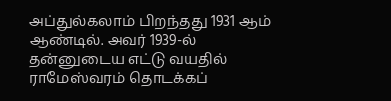அப்துல்கலாம் பிறந்தது 1931 ஆம் ஆண்டில். அவர் 1939-ல் தன்னுடைய எட்டு வயதில் ராமேஸ்வரம் தொடக்கப்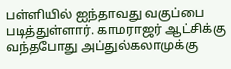பள்ளியில் ஐந்தாவது வகுப்பை படித்துள்ளார். காமராஜர் ஆட்சிக்கு வந்தபோது அப்துல்கலாமுக்கு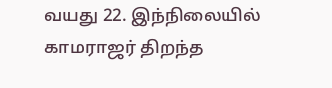வயது 22. இந்நிலையில் காமராஜர் திறந்த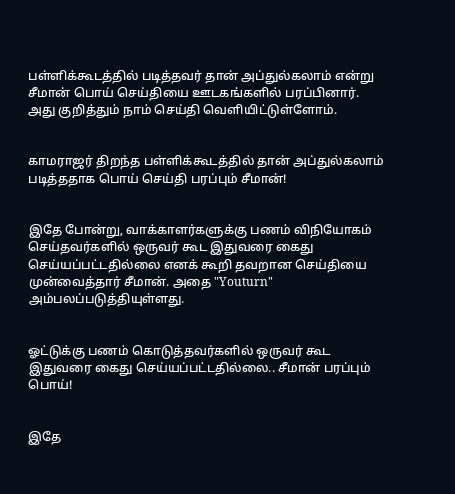பள்ளிக்கூடத்தில் படித்தவர் தான் அப்துல்கலாம் என்று சீமான் பொய் செய்தியை ஊடகங்களில் பரப்பினார். அது குறித்தும் நாம் செய்தி வெளியிட்டுள்ளோம்.


காமராஜர் திறந்த பள்ளிக்கூடத்தில் தான் அப்துல்கலாம் படித்ததாக பொய் செய்தி பரப்பும் சீமான்!


இதே போன்று, வாக்காளர்களுக்கு பணம் விநியோகம் செய்தவர்களில் ஒருவர் கூட இதுவரை கைது செய்யப்பட்டதில்லை எனக் கூறி தவறான செய்தியை முன்வைத்தார் சீமான். அதை "Youturn" அம்பலப்படுத்தியுள்ளது.


ஓட்டுக்கு பணம் கொடுத்தவர்களில் ஒருவர் கூட இதுவரை கைது செய்யப்பட்டதில்லை.. சீமான் பரப்பும் பொய்!


இதே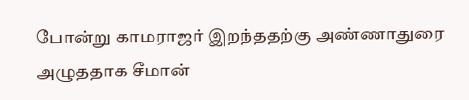போன்று காமராஜர் இறந்ததற்கு அண்ணாதுரை அழுததாக சீமான்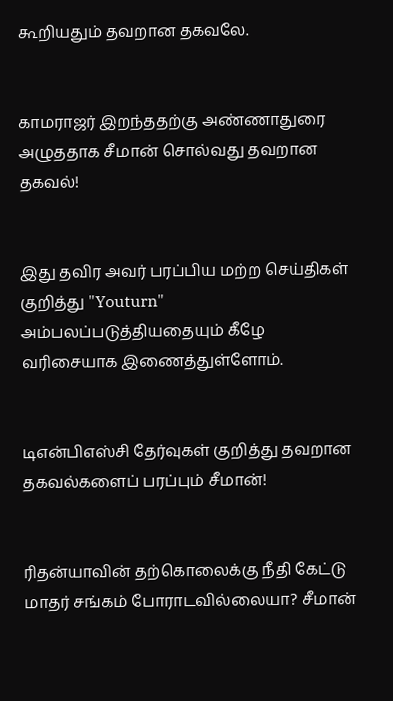கூறியதும் தவறான தகவலே.


காமராஜர் இறந்ததற்கு அண்ணாதுரை அழுததாக சீமான் சொல்வது தவறான தகவல்!


இது தவிர அவர் பரப்பிய மற்ற செய்திகள் குறித்து "Youturn" அம்பலப்படுத்தியதையும் கீழே வரிசையாக இணைத்துள்ளோம்.


டிஎன்பிஎஸ்சி தேர்வுகள் குறித்து தவறான தகவல்களைப் பரப்பும் சீமான்!


ரிதன்யாவின் தற்கொலைக்கு நீதி கேட்டு மாதர் சங்கம் போராடவில்லையா? சீமான்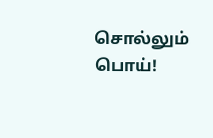சொல்லும் பொய்!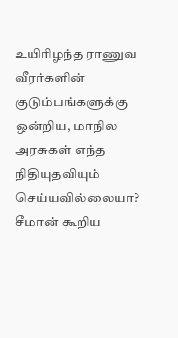உயிரிழந்த ராணுவ வீரர்களின் குடும்பங்களுக்கு ஒன்றிய, மாநில அரசுகள் எந்த நிதியுதவியும் செய்யவில்லையா? சீமான் கூறிய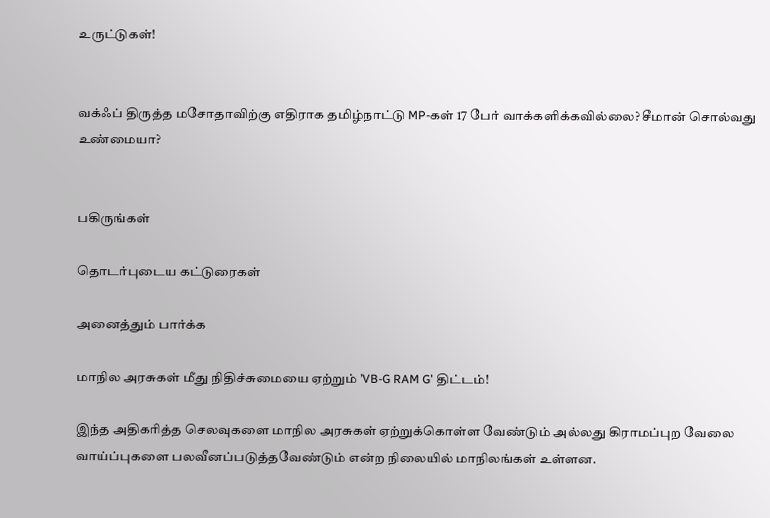உருட்டுகள்!


வக்ஃப் திருத்த மசோதாவிற்கு எதிராக தமிழ்நாட்டு MP-கள் 17 பேர் வாக்களிக்கவில்லை? சீமான் சொல்வது உண்மையா?


பகிருங்கள்

தொடர்புடைய கட்டுரைகள்

அனைத்தும் பார்க்க

மாநில அரசுகள் மீது நிதிச்சுமையை ஏற்றும் ’VB-G RAM G’ திட்டம்!

இந்த அதிகரித்த செலவுகளை மாநில அரசுகள் ஏற்றுக்கொள்ள வேண்டும் அல்லது கிராமப்புற வேலை வாய்ப்புகளை பலவீனப்படுத்தவேண்டும் என்ற நிலையில் மாநிலங்கள் உள்ளன.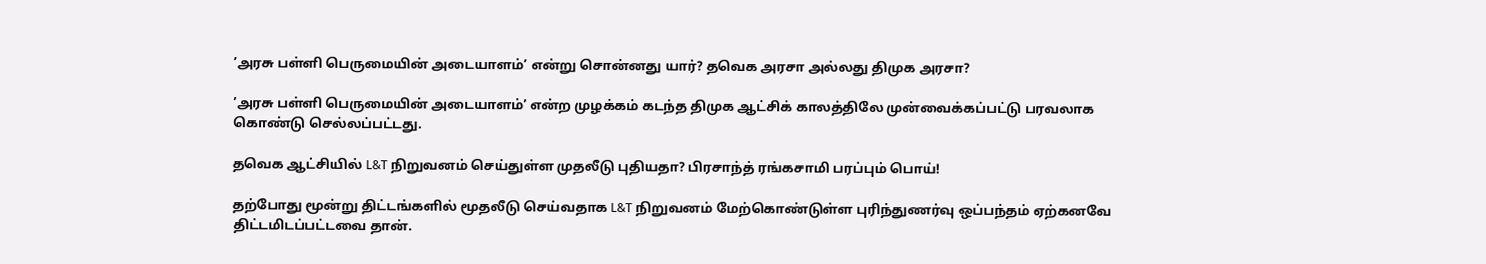’அரசு பள்ளி பெருமையின் அடையாளம்’ என்று சொன்னது யார்? தவெக அரசா அல்லது திமுக அரசா?

’அரசு பள்ளி பெருமையின் அடையாளம்’ என்ற முழக்கம் கடந்த திமுக ஆட்சிக் காலத்திலே முன்வைக்கப்பட்டு பரவலாக கொண்டு செல்லப்பட்டது.

தவெக ஆட்சியில் L&T நிறுவனம் செய்துள்ள முதலீடு புதியதா? பிரசாந்த் ரங்கசாமி பரப்பும் பொய்!

தற்போது மூன்று திட்டங்களில் மூதலீடு செய்வதாக L&T நிறுவனம் மேற்கொண்டுள்ள புரிந்துணர்வு ஒப்பந்தம் ஏற்கனவே திட்டமிடப்பட்டவை தான்.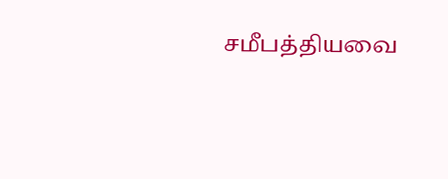சமீபத்தியவை